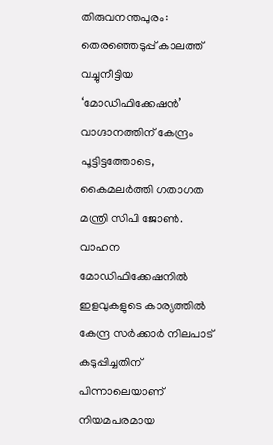തിരുവനന്തപുരം: തെരഞ്ഞെടുപ്പ് കാലത്ത് വച്ചുനീട്ടിയ ‘മോഡിഫിക്കേഷൻ’ വാഗ്ദാനത്തിന് കേന്ദ്രം പൂട്ടിട്ടത്തോടെ, കൈമലർത്തി ഗതാഗത മന്ത്രി സിപി ജോൺ. വാഹന മോഡിഫിക്കേഷനിൽ ഇളവുകളുടെ കാര്യത്തിൽ കേന്ദ്ര സർക്കാർ നിലപാട് കടുപ്പിച്ചതിന് പിന്നാലെയാണ് നിയമപരമായ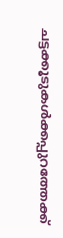ചട്ടക്കൂടുകൾക്കപ്പുറത്തേക്ക്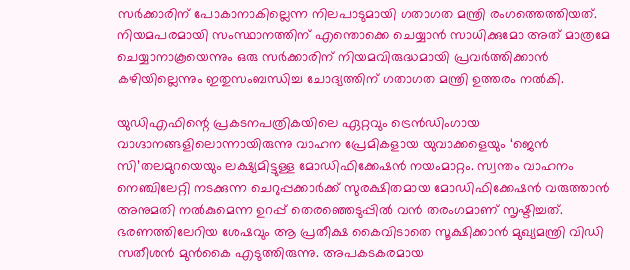സർക്കാരിന് പോകാനാകില്ലെന്ന നിലപാടുമായി ഗതാഗത മന്ത്രി രംഗത്തെത്തിയത്. നിയമപരമായി സംസ്ഥാനത്തിന് എന്തൊക്കെ ചെയ്യാൻ സാധിക്കുമോ അത് മാത്രമേ ചെയ്യാനാകൂയെന്നും ഒരു സർക്കാരിന് നിയമവിരുദ്ധമായി പ്രവർത്തിക്കാൻ കഴിയില്ലെന്നും ഇതുസംബന്ധിച്ച ചോദ്യത്തിന് ഗതാഗത മന്ത്രി ഉത്തരം നൽകി.

യുഡിഎഫിന്റെ പ്രകടനപത്രികയിലെ ഏറ്റവും ട്രെൻഡിംഗായ വാഗ്ദാനങ്ങളിലൊന്നായിരുന്നു വാഹന പ്രേമികളായ യുവാക്കളെയും ‘ജെൻ സി’തലമുറയെയും ലക്ഷ്യമിട്ടുള്ള മോഡിഫിക്കേഷൻ നയംമാറ്റം. സ്വന്തം വാഹനം നെഞ്ചിലേറ്റി നടക്കുന്ന ചെറുപ്പക്കാർക്ക് സുരക്ഷിതമായ മോഡിഫിക്കേഷൻ വരുത്താൻ അനുമതി നൽകുമെന്ന ഉറപ്പ് തെരഞ്ഞെടുപ്പിൽ വൻ തരംഗമാണ് സൃഷ്ടിച്ചത്. ഭരണത്തിലേറിയ ശേഷവും ആ പ്രതീക്ഷ കൈവിടാതെ സൂക്ഷിക്കാൻ മുഖ്യമന്ത്രി വിഡി സതീശൻ മുൻകൈ എടുത്തിരുന്നു. അപകടകരമായ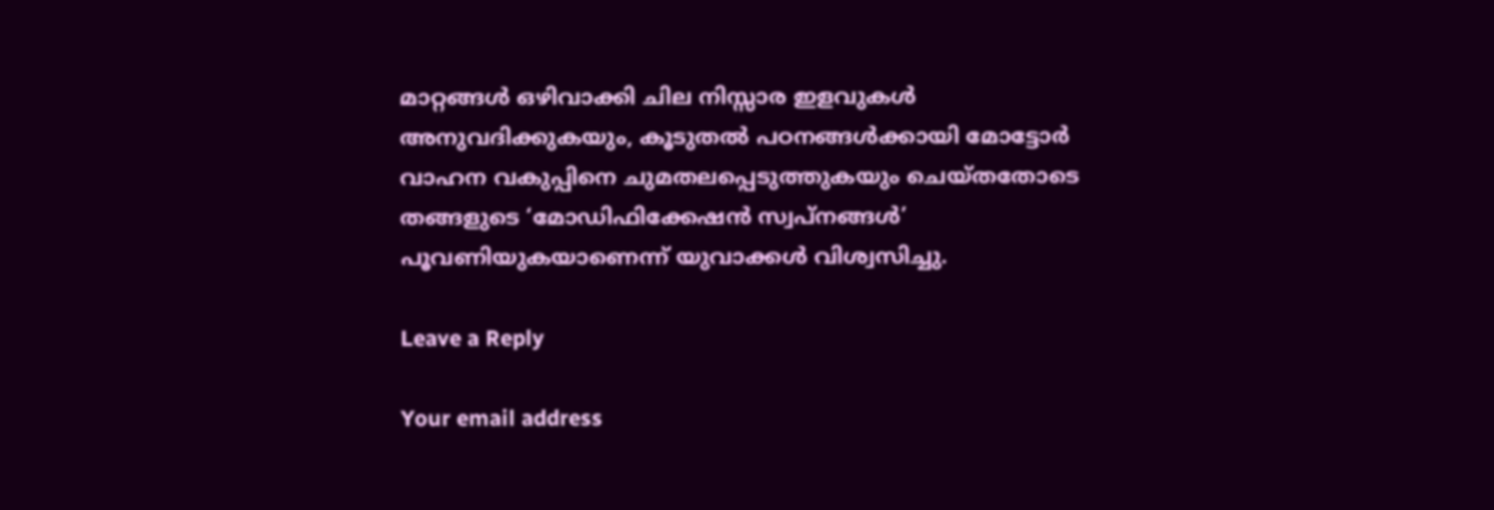മാറ്റങ്ങൾ ഒഴിവാക്കി ചില നിസ്സാര ഇളവുകൾ അനുവദിക്കുകയും, കൂടുതൽ പഠനങ്ങൾക്കായി മോട്ടോർ വാഹന വകുപ്പിനെ ചുമതലപ്പെടുത്തുകയും ചെയ്തതോടെ തങ്ങളുടെ ‘മോഡിഫിക്കേഷൻ സ്വപ്നങ്ങൾ’ പൂവണിയുകയാണെന്ന് യുവാക്കൾ വിശ്വസിച്ചു.

Leave a Reply

Your email address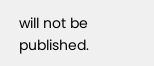will not be published.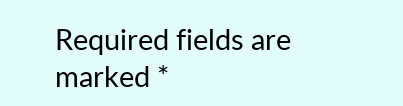Required fields are marked *